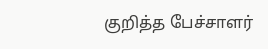குறித்த பேச்சாளர்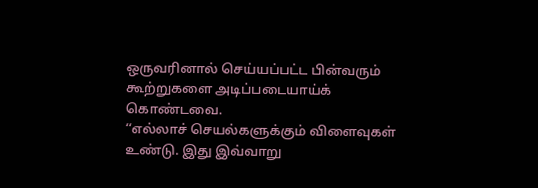ஒருவரினால் செய்யப்பட்ட பின்வரும் கூற்றுகளை அடிப்படையாய்க்
கொண்டவை.
‘‘எல்லாச் செயல்களுக்கும் விளைவுகள் உண்டு. இது இவ்வாறு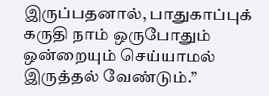இருப்பதனால், பாதுகாப்புக் கருதி நாம் ஒருபோதும் ஒன்றையும் செய்யாமல் இருத்தல் வேண்டும்.”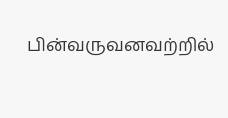பின்வருவனவற்றில்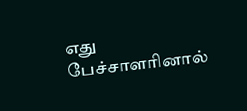எது பேச்சாளரினால்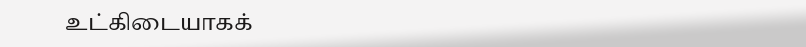உட்கிடையாகக்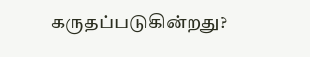கருதப்படுகின்றது?